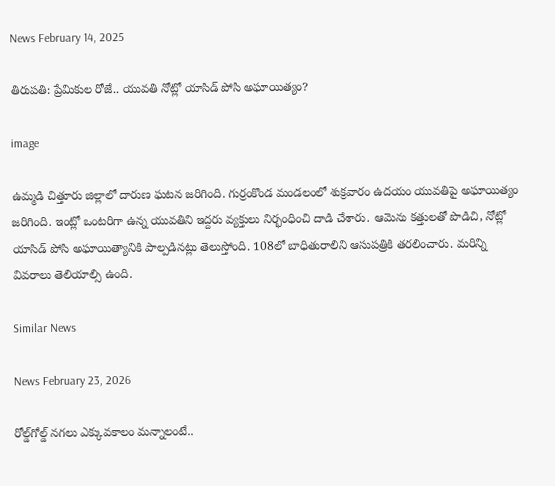News February 14, 2025

తిరుపతి: ప్రేమికుల రోజే.. యువతి నోట్లో యాసిడ్ పోసి అఘాయిత్యం?

image

ఉమ్మడి చిత్తూరు జిల్లాలో దారుణ ఘటన జరిగింది. గుర్రంకొండ మండలంలో శుక్రవారం ఉదయం యువతిపై అఘాయిత్యం జరిగింది. ఇంట్లో ఒంటరిగా ఉన్న యువతిని ఇద్దరు వ్యక్తులు నిర్భంధించి దాడి చేశారు. ఆమెను కత్తులతో పొడిచి, నోట్లో యాసిడ్ పోసి అఘాయిత్యానికి పాల్పడినట్లు తెలుస్తోంది. 108లో బాధితురాలిని ఆసుపత్రికి తరలించారు. మరిన్ని వివరాలు తెలియాల్సి ఉంది.

Similar News

News February 23, 2026

రోల్డ్‌గోల్డ్ నగలు ఎక్కువకాలం మన్నాలంటే..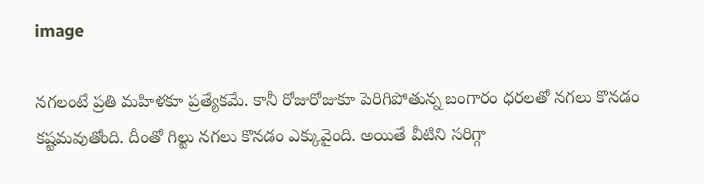image

నగలంటే ప్రతి మహిళకూ ప్రత్యేకమే. కానీ రోజురోజుకూ పెరిగిపోతున్న బంగారం ధరలతో నగలు కొనడం కష్టమవుతోంది. దీంతో గిల్టు నగలు కొనడం ఎక్కువైంది. అయితే వీటిని సరిగ్గా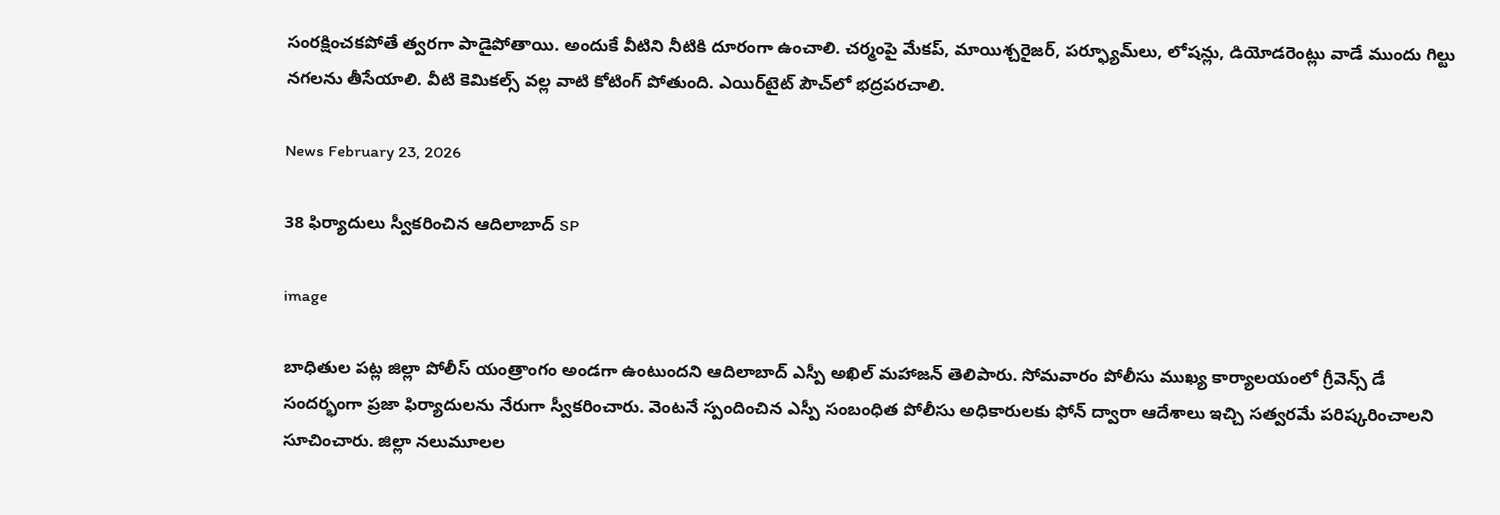సంరక్షించకపోతే త్వరగా పాడైపోతాయి. అందుకే వీటిని నీటికి దూరంగా ఉంచాలి. చర్మంపై మేకప్, మాయిశ్చరైజర్, పర్ఫ్యూమ్‌లు, లోషన్లు, డియోడరెంట్లు వాడే ముందు గిల్టు నగలను తీసేయాలి. వీటి కెమికల్స్ వల్ల వాటి కోటింగ్ పోతుంది. ఎయిర్‌టైట్ పౌచ్‌లో భద్రపరచాలి.

News February 23, 2026

38 ఫిర్యాదులు స్వీకరించిన ఆదిలాబాద్ SP

image

బాధితుల పట్ల జిల్లా పోలీస్ యంత్రాంగం అండగా ఉంటుందని ఆదిలాబాద్ ఎస్పీ అఖిల్ మహాజన్ తెలిపారు. సోమవారం పోలీసు ముఖ్య కార్యాలయంలో గ్రీవెన్స్ డే సందర్భంగా ప్రజా ఫిర్యాదులను నేరుగా స్వీకరించారు. వెంటనే స్పందించిన ఎస్పీ సంబంధిత పోలీసు అధికారులకు ఫోన్ ద్వారా ఆదేశాలు ఇచ్చి సత్వరమే పరిష్కరించాలని సూచించారు. జిల్లా నలుమూలల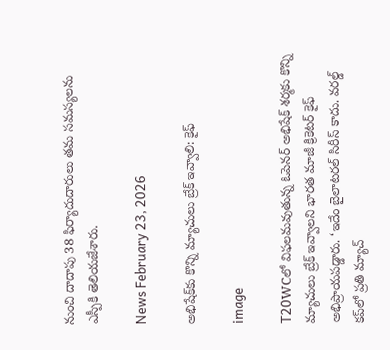నుంచి దాదాపు 38 ఫిర్యాదుదారులు తమ సమస్యలను ఎస్పీకి తెలియజేశారు.

News February 23, 2026

అభిషేక్‌కు కొన్ని మ్యాచులు బ్రేక్ ఇవ్వాలి: కైఫ్

image

T20WCలో విఫలమవుతున్న ఓపెనర్ అభిషేక్ శర్మకు కొన్ని మ్యాచులు బ్రేక్ ఇవ్వాలని భారత మాజీ క్రికెటర్ కైఫ్ అభిప్రాయపడ్డారు. ‘ఇదేం బైలాటరల్ సిరీస్ కాదు. వరల్డ్ కప్‌లో ప్రతి మ్యాచ్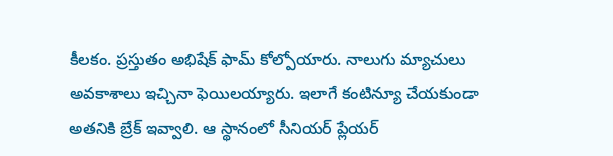కీలకం. ప్రస్తుతం అభిషేక్ ఫామ్ కోల్పోయారు. నాలుగు మ్యాచులు అవకాశాలు ఇచ్చినా ఫెయిలయ్యారు. ఇలాగే కంటిన్యూ చేయకుండా అతనికి బ్రేక్ ఇవ్వాలి. ఆ స్థానంలో సీనియర్ ప్లేయర్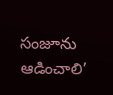సంజూను ఆడించాలి’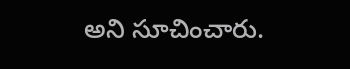అని సూచించారు.